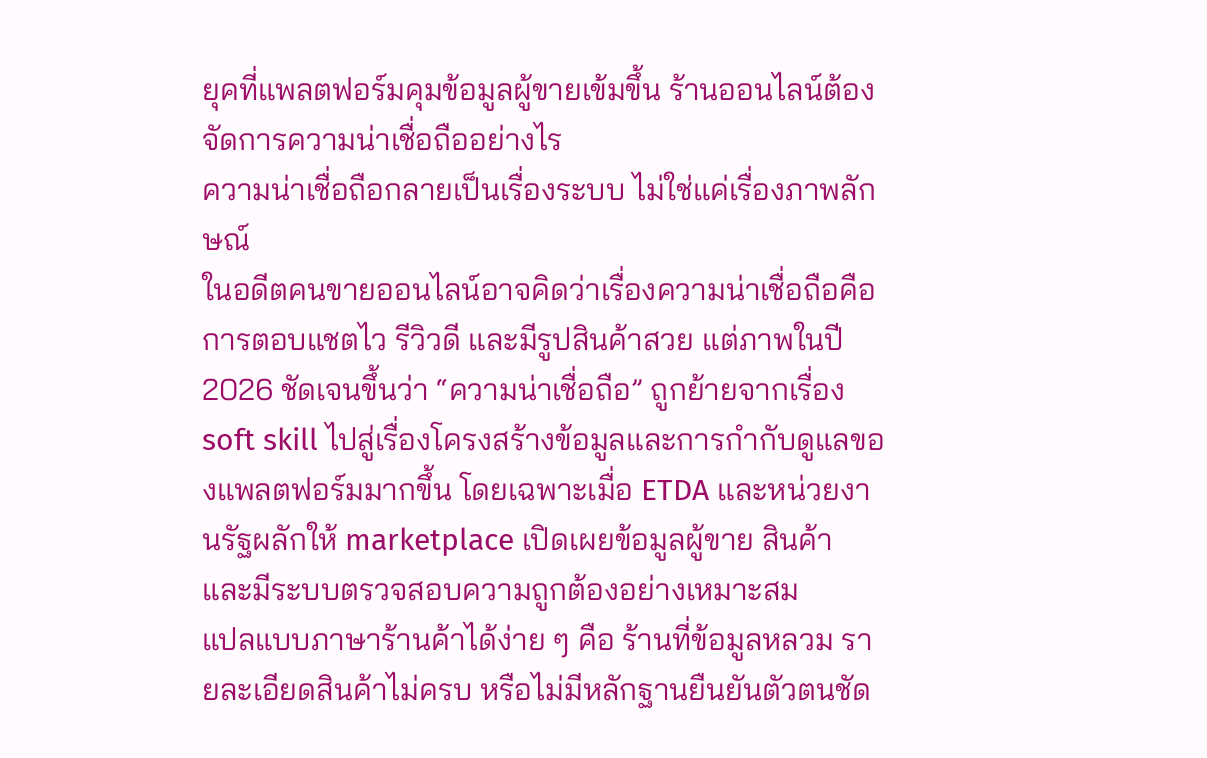ยุคที่แพลตฟอร์มคุมข้อมูลผู้ขายเข้มขึ้น ร้านออนไลน์ต้องจัดการความน่าเชื่อถืออย่างไร
ความน่าเชื่อถือกลายเป็นเรื่องระบบ ไม่ใช่แค่เรื่องภาพลักษณ์
ในอดีตคนขายออนไลน์อาจคิดว่าเรื่องความน่าเชื่อถือคือการตอบแชตไว รีวิวดี และมีรูปสินค้าสวย แต่ภาพในปี 2026 ชัดเจนขึ้นว่า “ความน่าเชื่อถือ” ถูกย้ายจากเรื่อง soft skill ไปสู่เรื่องโครงสร้างข้อมูลและการกำกับดูแลของแพลตฟอร์มมากขึ้น โดยเฉพาะเมื่อ ETDA และหน่วยงานรัฐผลักให้ marketplace เปิดเผยข้อมูลผู้ขาย สินค้า และมีระบบตรวจสอบความถูกต้องอย่างเหมาะสม
แปลแบบภาษาร้านค้าได้ง่าย ๆ คือ ร้านที่ข้อมูลหลวม รายละเอียดสินค้าไม่ครบ หรือไม่มีหลักฐานยืนยันตัวตนชัด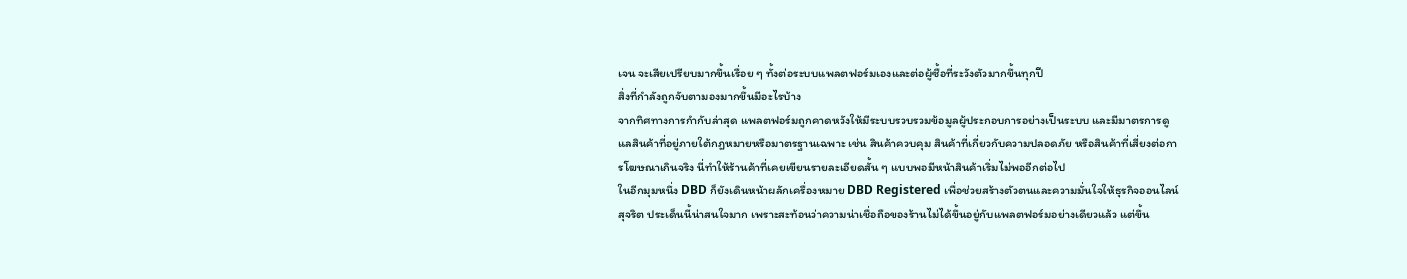เจน จะเสียเปรียบมากขึ้นเรื่อย ๆ ทั้งต่อระบบแพลตฟอร์มเองและต่อผู้ซื้อที่ระวังตัวมากขึ้นทุกปี
สิ่งที่กำลังถูกจับตามองมากขึ้นมีอะไรบ้าง
จากทิศทางการกำกับล่าสุด แพลตฟอร์มถูกคาดหวังให้มีระบบรวบรวมข้อมูลผู้ประกอบการอย่างเป็นระบบ และมีมาตรการดูแลสินค้าที่อยู่ภายใต้กฎหมายหรือมาตรฐานเฉพาะ เช่น สินค้าควบคุม สินค้าที่เกี่ยวกับความปลอดภัย หรือสินค้าที่เสี่ยงต่อการโฆษณาเกินจริง นี่ทำให้ร้านค้าที่เคยเขียนรายละเอียดสั้น ๆ แบบพอมีหน้าสินค้าเริ่มไม่พออีกต่อไป
ในอีกมุมหนึ่ง DBD ก็ยังเดินหน้าผลักเครื่องหมาย DBD Registered เพื่อช่วยสร้างตัวตนและความมั่นใจให้ธุรกิจออนไลน์สุจริต ประเด็นนี้น่าสนใจมาก เพราะสะท้อนว่าความน่าเชื่อถือของร้านไม่ได้ขึ้นอยู่กับแพลตฟอร์มอย่างเดียวแล้ว แต่ขึ้น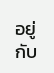อยู่กับ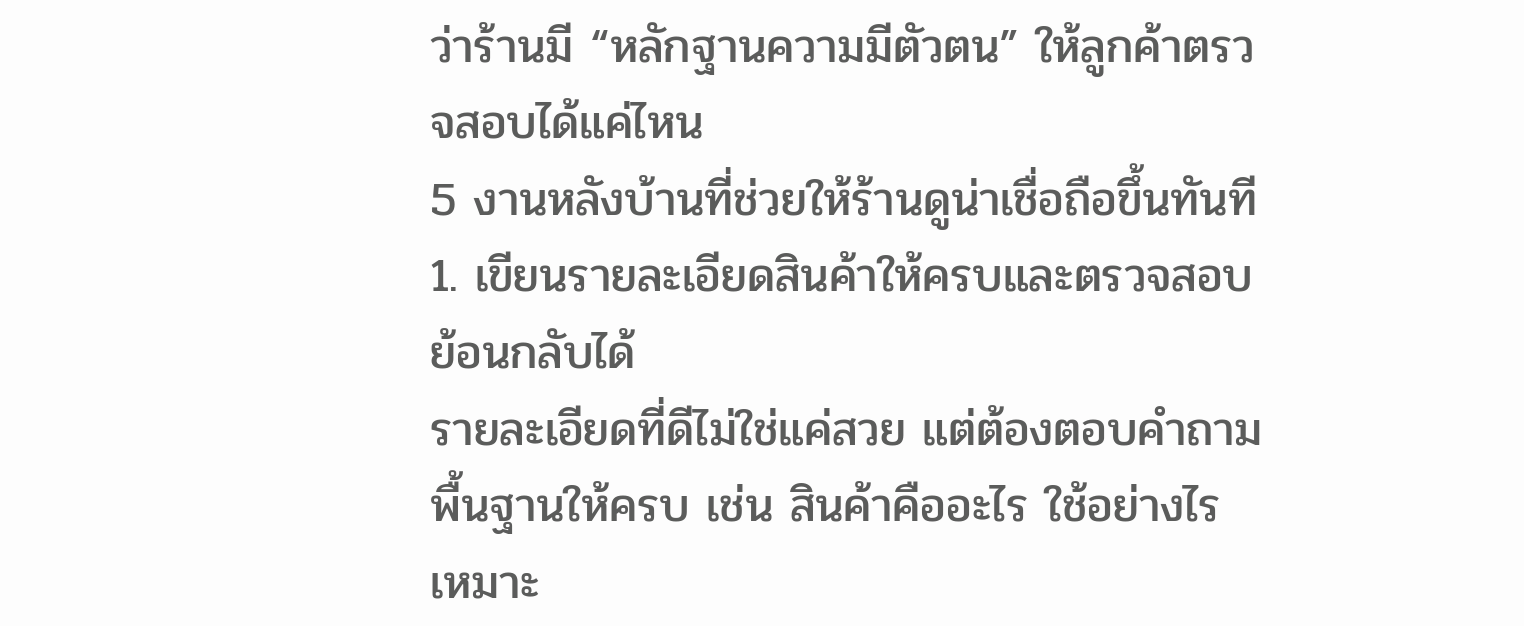ว่าร้านมี “หลักฐานความมีตัวตน” ให้ลูกค้าตรวจสอบได้แค่ไหน
5 งานหลังบ้านที่ช่วยให้ร้านดูน่าเชื่อถือขึ้นทันที
1. เขียนรายละเอียดสินค้าให้ครบและตรวจสอบย้อนกลับได้
รายละเอียดที่ดีไม่ใช่แค่สวย แต่ต้องตอบคำถามพื้นฐานให้ครบ เช่น สินค้าคืออะไร ใช้อย่างไร เหมาะ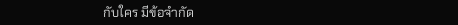กับใคร มีข้อจำกัด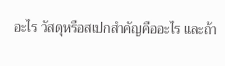อะไร วัสดุหรือสเปกสำคัญคืออะไร และถ้า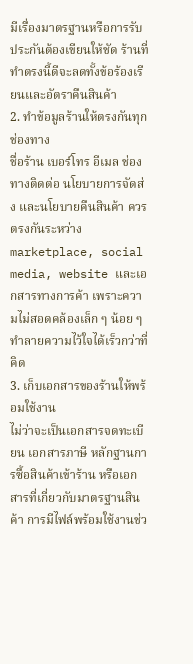มีเรื่องมาตรฐานหรือการรับประกันต้องเขียนให้ชัด ร้านที่ทำตรงนี้ดีจะลดทั้งข้อร้องเรียนและอัตราคืนสินค้า
2. ทำข้อมูลร้านให้ตรงกันทุกช่องทาง
ชื่อร้าน เบอร์โทร อีเมล ช่องทางติดต่อ นโยบายการจัดส่ง และนโยบายคืนสินค้า ควรตรงกันระหว่าง marketplace, social media, website และเอกสารทางการค้า เพราะความไม่สอดคล้องเล็ก ๆ น้อย ๆ ทำลายความไว้ใจได้เร็วกว่าที่คิด
3. เก็บเอกสารของร้านให้พร้อมใช้งาน
ไม่ว่าจะเป็นเอกสารจดทะเบียน เอกสารภาษี หลักฐานการซื้อสินค้าเข้าร้าน หรือเอกสารที่เกี่ยวกับมาตรฐานสินค้า การมีไฟล์พร้อมใช้งานช่ว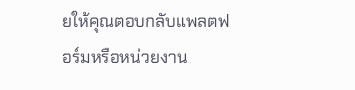ยให้คุณตอบกลับแพลตฟอร์มหรือหน่วยงาน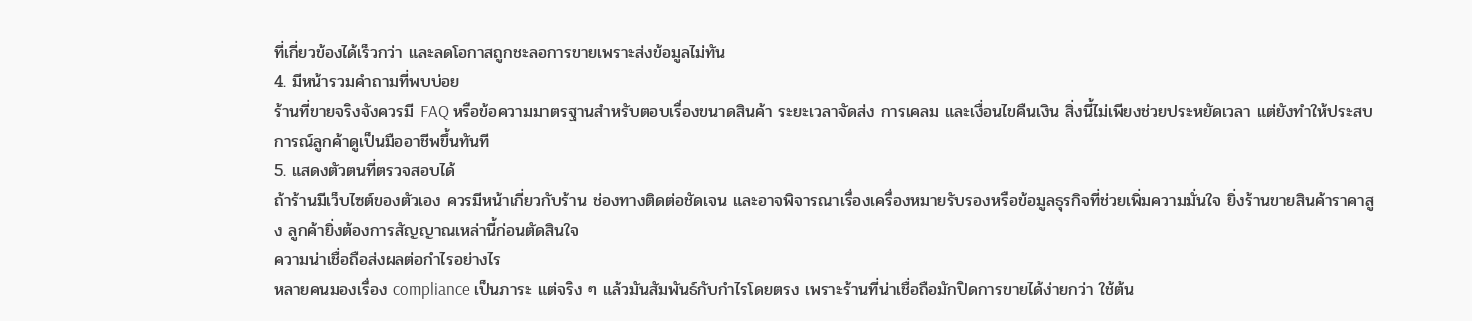ที่เกี่ยวข้องได้เร็วกว่า และลดโอกาสถูกชะลอการขายเพราะส่งข้อมูลไม่ทัน
4. มีหน้ารวมคำถามที่พบบ่อย
ร้านที่ขายจริงจังควรมี FAQ หรือข้อความมาตรฐานสำหรับตอบเรื่องขนาดสินค้า ระยะเวลาจัดส่ง การเคลม และเงื่อนไขคืนเงิน สิ่งนี้ไม่เพียงช่วยประหยัดเวลา แต่ยังทำให้ประสบการณ์ลูกค้าดูเป็นมืออาชีพขึ้นทันที
5. แสดงตัวตนที่ตรวจสอบได้
ถ้าร้านมีเว็บไซต์ของตัวเอง ควรมีหน้าเกี่ยวกับร้าน ช่องทางติดต่อชัดเจน และอาจพิจารณาเรื่องเครื่องหมายรับรองหรือข้อมูลธุรกิจที่ช่วยเพิ่มความมั่นใจ ยิ่งร้านขายสินค้าราคาสูง ลูกค้ายิ่งต้องการสัญญาณเหล่านี้ก่อนตัดสินใจ
ความน่าเชื่อถือส่งผลต่อกำไรอย่างไร
หลายคนมองเรื่อง compliance เป็นภาระ แต่จริง ๆ แล้วมันสัมพันธ์กับกำไรโดยตรง เพราะร้านที่น่าเชื่อถือมักปิดการขายได้ง่ายกว่า ใช้ต้น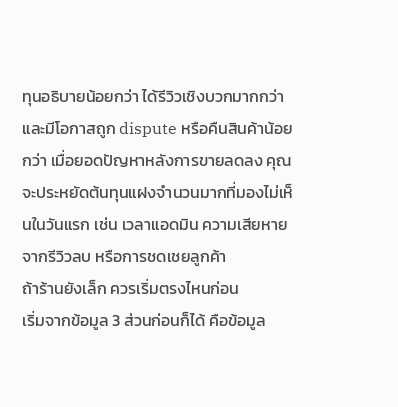ทุนอธิบายน้อยกว่า ได้รีวิวเชิงบวกมากกว่า และมีโอกาสถูก dispute หรือคืนสินค้าน้อยกว่า เมื่อยอดปัญหาหลังการขายลดลง คุณจะประหยัดต้นทุนแฝงจำนวนมากที่มองไม่เห็นในวันแรก เช่น เวลาแอดมิน ความเสียหายจากรีวิวลบ หรือการชดเชยลูกค้า
ถ้าร้านยังเล็ก ควรเริ่มตรงไหนก่อน
เริ่มจากข้อมูล 3 ส่วนก่อนก็ได้ คือข้อมูล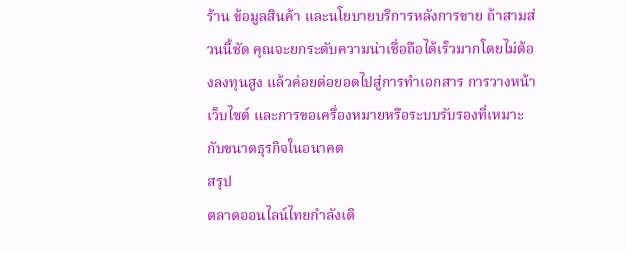ร้าน ข้อมูลสินค้า และนโยบายบริการหลังการขาย ถ้าสามส่วนนี้ชัด คุณจะยกระดับความน่าเชื่อถือได้เร็วมากโดยไม่ต้องลงทุนสูง แล้วค่อยต่อยอดไปสู่การทำเอกสาร การวางหน้าเว็บไซต์ และการขอเครื่องหมายหรือระบบรับรองที่เหมาะกับขนาดธุรกิจในอนาคต
สรุป
ตลาดออนไลน์ไทยกำลังเดิ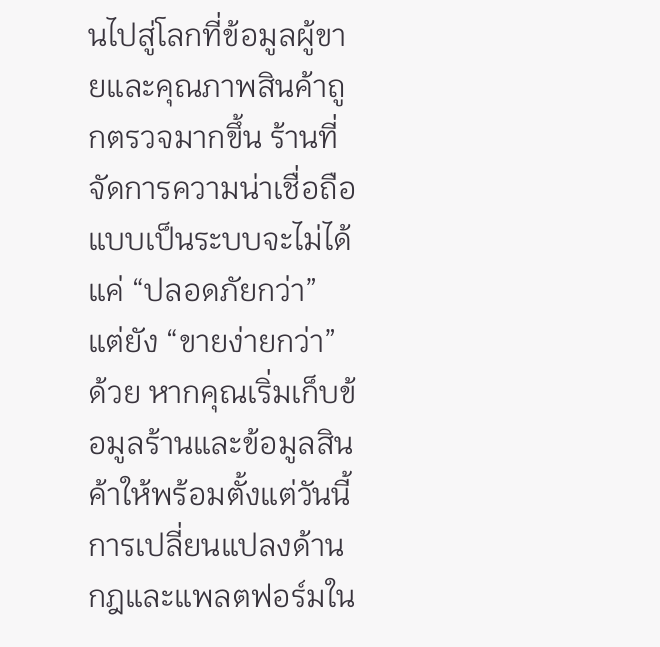นไปสู่โลกที่ข้อมูลผู้ขายและคุณภาพสินค้าถูกตรวจมากขึ้น ร้านที่จัดการความน่าเชื่อถือแบบเป็นระบบจะไม่ได้แค่ “ปลอดภัยกว่า” แต่ยัง “ขายง่ายกว่า” ด้วย หากคุณเริ่มเก็บข้อมูลร้านและข้อมูลสินค้าให้พร้อมตั้งแต่วันนี้ การเปลี่ยนแปลงด้านกฎและแพลตฟอร์มใน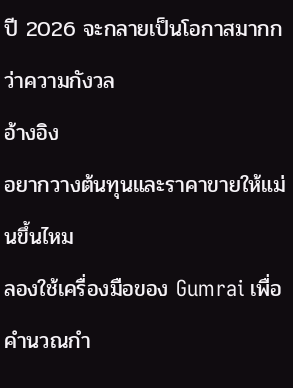ปี 2026 จะกลายเป็นโอกาสมากกว่าความกังวล
อ้างอิง
อยากวางต้นทุนและราคาขายให้แม่นขึ้นไหม
ลองใช้เครื่องมือของ Gumrai เพื่อคำนวณกำ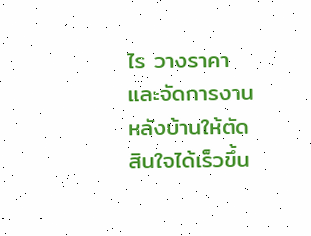ไร วางราคา และจัดการงานหลังบ้านให้ตัดสินใจได้เร็วขึ้น